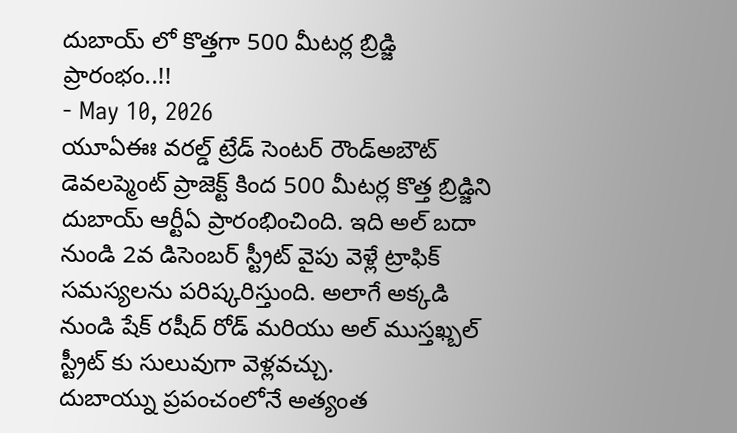దుబాయ్ లో కొత్తగా 500 మీటర్ల బ్రిడ్జి ప్రారంభం..!!
- May 10, 2026
యూఏఈః వరల్డ్ ట్రేడ్ సెంటర్ రౌండ్అబౌట్ డెవలప్మెంట్ ప్రాజెక్ట్ కింద 500 మీటర్ల కొత్త బ్రిడ్జిని దుబాయ్ ఆర్టీఏ ప్రారంభించింది. ఇది అల్ బదా నుండి 2వ డిసెంబర్ స్ట్రీట్ వైపు వెళ్లే ట్రాఫిక్ సమస్యలను పరిష్కరిస్తుంది. అలాగే అక్కడి నుండి షేక్ రషీద్ రోడ్ మరియు అల్ ముస్తఖ్బల్ స్ట్రీట్ కు సులువుగా వెళ్లవచ్చు.
దుబాయ్ను ప్రపంచంలోనే అత్యంత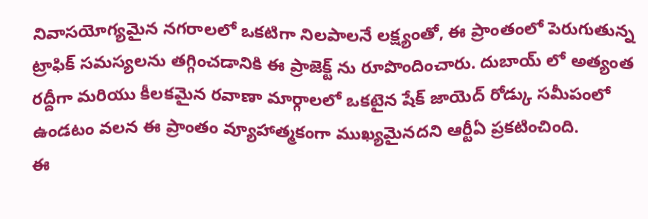నివాసయోగ్యమైన నగరాలలో ఒకటిగా నిలపాలనే లక్ష్యంతో, ఈ ప్రాంతంలో పెరుగుతున్న ట్రాఫిక్ సమస్యలను తగ్గించడానికి ఈ ప్రాజెక్ట్ ను రూపొందించారు. దుబాయ్ లో అత్యంత రద్దీగా మరియు కీలకమైన రవాణా మార్గాలలో ఒకటైన షేక్ జాయెద్ రోడ్కు సమీపంలో ఉండటం వలన ఈ ప్రాంతం వ్యూహాత్మకంగా ముఖ్యమైనదని ఆర్టీఏ ప్రకటించింది.
ఈ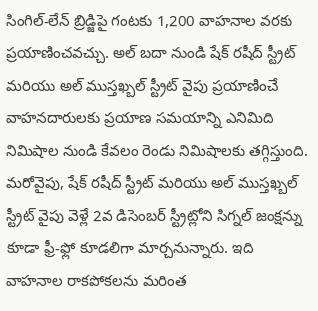సింగిల్-లేన్ బ్రిడ్జిపై గంటకు 1,200 వాహనాల వరకు ప్రయాణించవచ్చు. అల్ బదా నుండి షేక్ రషీద్ స్ట్రీట్ మరియు అల్ ముస్తఖ్బల్ స్ట్రీట్ వైపు ప్రయాణించే వాహనదారులకు ప్రయాణ సమయాన్ని ఎనిమిది నిమిషాల నుండి కేవలం రెండు నిమిషాలకు తగ్గిస్తుంది.
మరోవైపు, షేక్ రషీద్ స్ట్రీట్ మరియు అల్ ముస్తఖ్బల్ స్ట్రీట్ వైపు వెళ్లే 2వ డిసెంబర్ స్ట్రీట్లోని సిగ్నల్ జంక్షన్ను కూడా ఫ్రీ-ఫ్లో కూడలిగా మార్చనున్నారు. ఇది వాహనాల రాకపోకలను మరింత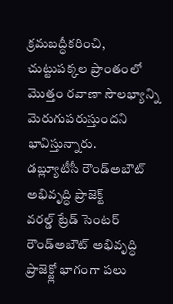క్రమబద్ధీకరించి, చుట్టుపక్కల ప్రాంతంలో మొత్తం రవాణా సౌలభ్యాన్ని మెరుగుపరుస్తుందని భావిస్తున్నారు.
డబ్ల్యూటీసీ రౌండ్అబౌట్ అభివృద్ధి ప్రాజెక్ట్
వరల్డ్ ట్రేడ్ సెంటర్ రౌండ్అబౌట్ అభివృద్ధి ప్రాజెక్ట్లో భాగంగా పలు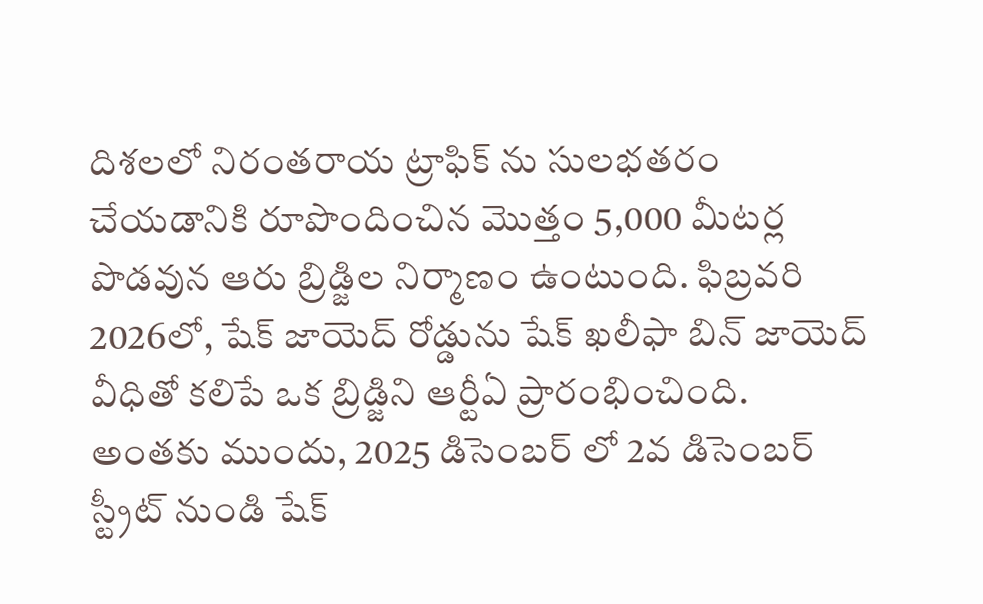దిశలలో నిరంతరాయ ట్రాఫిక్ ను సులభతరం చేయడానికి రూపొందించిన మొత్తం 5,000 మీటర్ల పొడవున ఆరు బ్రిడ్జిల నిర్మాణం ఉంటుంది. ఫిబ్రవరి 2026లో, షేక్ జాయెద్ రోడ్డును షేక్ ఖలీఫా బిన్ జాయెద్ వీధితో కలిపే ఒక బ్రిడ్జిని ఆర్టీఏ ప్రారంభించింది. అంతకు ముందు, 2025 డిసెంబర్ లో 2వ డిసెంబర్ స్ట్రీట్ నుండి షేక్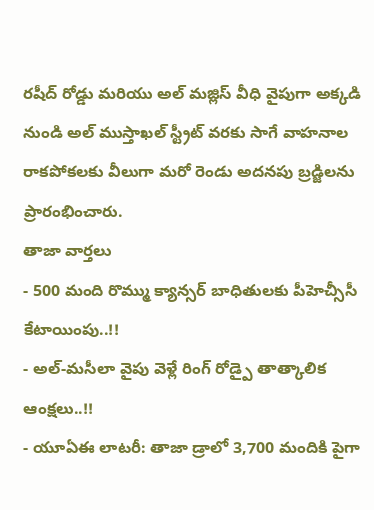రషీద్ రోడ్డు మరియు అల్ మజ్లిస్ వీధి వైపుగా అక్కడి నుండి అల్ ముస్తాఖల్ స్ట్రీట్ వరకు సాగే వాహనాల రాకపోకలకు వీలుగా మరో రెండు అదనపు బ్రడ్జిలను ప్రారంభించారు.
తాజా వార్తలు
- 500 మంది రొమ్ము క్యాన్సర్ బాధితులకు పీహెచ్సీసీ కేటాయింపు..!!
- అల్-మసీలా వైపు వెళ్లే రింగ్ రోడ్పై తాత్కాలిక ఆంక్షలు..!!
- యూఏఈ లాటరీ: తాజా డ్రాలో 3,700 మందికి పైగా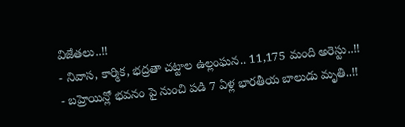విజేతలు..!!
- నివాస, కార్మిక, భద్రతా చట్టాల ఉల్లంఘన.. 11,175 మంది అరెస్టు..!!
- బహ్రెయిన్లో భవనం పై నుంచి పడి 7 ఏళ్ల భారతీయ బాలుడు మృతి..!!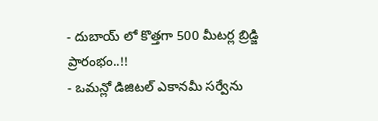- దుబాయ్ లో కొత్తగా 500 మీటర్ల బ్రిడ్జి ప్రారంభం..!!
- ఒమన్లో డిజిటల్ ఎకానమీ సర్వేను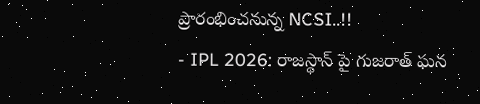ప్రారంభించనున్న NCSI..!!
- IPL 2026: రాజస్థాన్ పై గుజరాత్ ఘన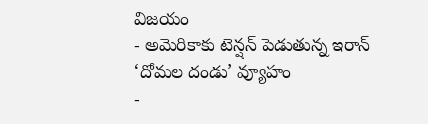విజయం
- అమెరికాకు టెన్షన్ పెడుతున్న ఇరాన్ ‘దోమల దండు’ వ్యూహం
-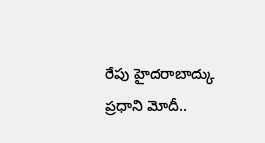రేపు హైదరాబాద్కు ప్రధాని మోదీ..